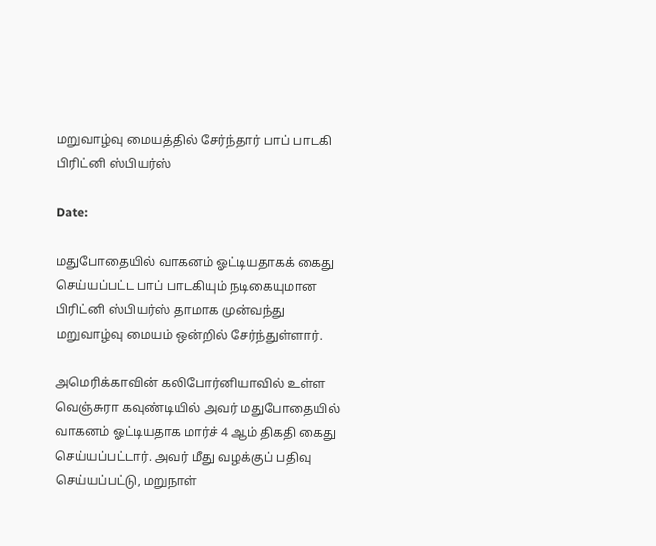மறுவாழ்வு மையத்தில் சேர்ந்தார் பாப் பாடகி பிரிட்னி ஸ்பியர்ஸ்

Date:

மதுபோதையில் வாகனம் ஓட்டியதாகக் கைது செய்யப்பட்ட பாப் பாடகியும் நடிகையுமான பிரிட்னி ஸ்பியர்ஸ் தாமாக முன்வந்து மறுவாழ்வு மையம் ஒன்றில் சேர்ந்துள்ளார்.

அமெரிக்காவின் கலிபோர்னியாவில் உள்ள வெஞ்சுரா கவுண்டியில் அவர் மதுபோதையில் வாகனம் ஓட்டியதாக மார்ச் 4 ஆம் திகதி கைது செய்யப்பட்டார். அவர் மீது வழக்குப் பதிவு செய்யப்பட்டு, மறுநாள்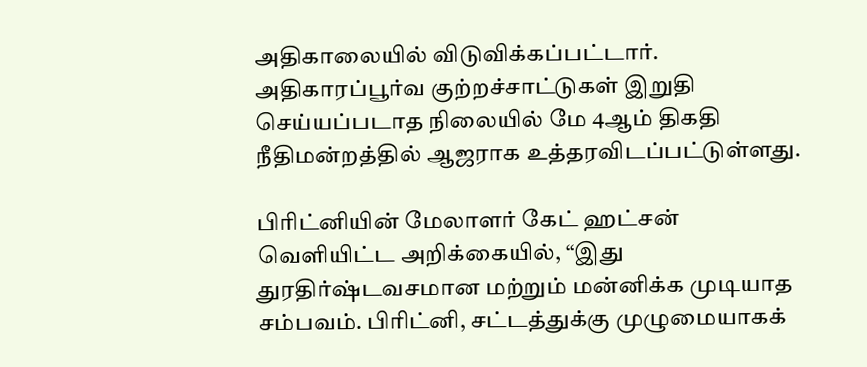அதிகாலையில் விடுவிக்கப்பட்டார். அதிகாரப்பூர்வ குற்றச்சாட்டுகள் இறுதி செய்யப்படாத நிலையில் மே 4ஆம் திகதி நீதிமன்றத்தில் ஆஜராக உத்தரவிடப்பட்டுள்ளது.

பிரிட்னியின் மேலாளர் கேட் ஹட்சன் வெளியிட்ட அறிக்கையில், “இது துரதிர்ஷ்டவசமான மற்றும் மன்னிக்க முடியாத சம்பவம். பிரிட்னி, சட்டத்துக்கு முழுமையாகக்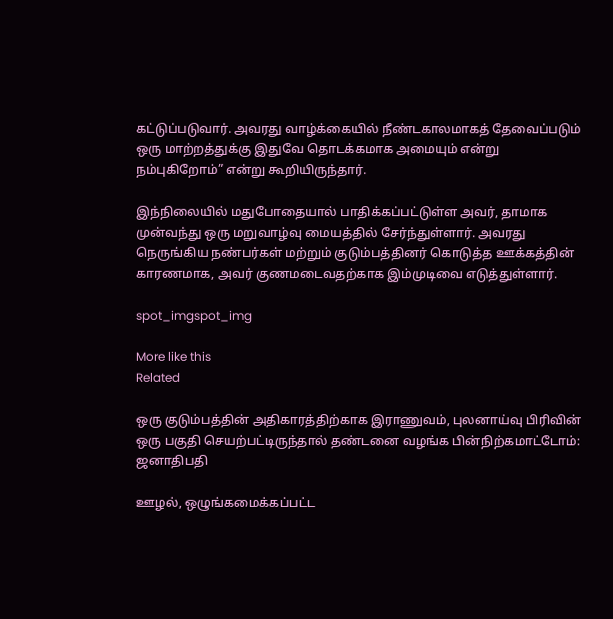கட்டுப்படுவார். அவரது வாழ்க்கையில் நீண்டகாலமாகத் தேவைப்படும் ஒரு மாற்றத்துக்கு இதுவே தொடக்கமாக அமையும் என்று நம்புகிறோம்” என்று கூறியிருந்தார்.

இந்நிலையில் மதுபோதையால் பாதிக்கப்பட்டுள்ள அவர், தாமாக முன்வந்து ஒரு மறுவாழ்வு மையத்தில் சேர்ந்துள்ளார். அவரது நெருங்கிய நண்பர்கள் மற்றும் குடும்பத்தினர் கொடுத்த ஊக்கத்தின் காரணமாக, அவர் குணமடைவதற்காக இம்முடிவை எடுத்துள்ளார்.

spot_imgspot_img

More like this
Related

ஒரு குடும்பத்தின் அதிகாரத்திற்காக இராணுவம், புலனாய்வு பிரிவின் ஒரு பகுதி செயற்பட்டிருந்தால் தண்டனை வழங்க பின்நிற்கமாட்டோம்: ஜனாதிபதி

ஊழல், ஒழுங்கமைக்கப்பட்ட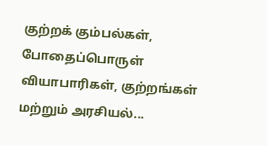குற்றக் கும்பல்கள், போதைப்பொருள் வியாபாரிகள், குற்றங்கள் மற்றும் அரசியல்...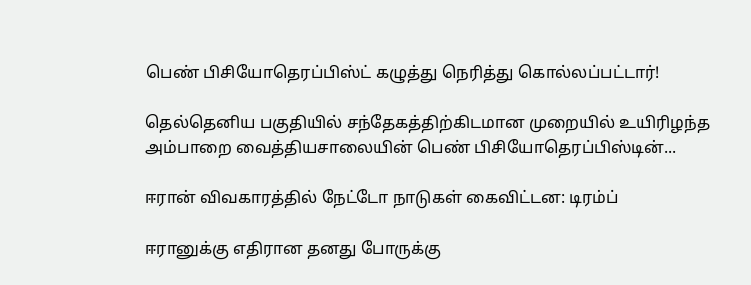பெண் பிசியோதெரப்பிஸ்ட் கழுத்து நெரித்து கொல்லப்பட்டார்!

தெல்தெனிய பகுதியில் சந்தேகத்திற்கிடமான முறையில் உயிரிழந்த அம்பாறை வைத்தியசாலையின் பெண் பிசியோதெரப்பிஸ்டின்...

ஈரான் விவகாரத்தில் நேட்டோ நாடுகள் கைவிட்டன: டிரம்ப்

ஈரானுக்கு எதிரான தனது போருக்கு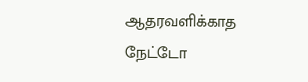ஆதரவளிக்காத நேட்டோ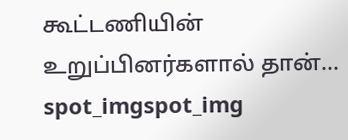கூட்டணியின் உறுப்பினர்களால் தான்...
spot_imgspot_img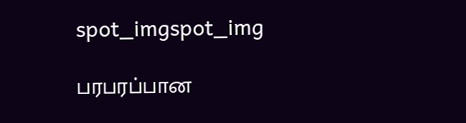spot_imgspot_img

பரபரப்பான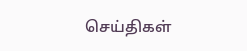செய்திகள்